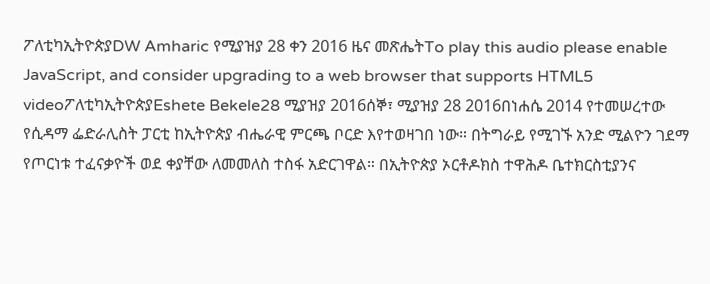ፖለቲካኢትዮጵያDW Amharic የሚያዝያ 28 ቀን 2016 ዜና መጽሔትTo play this audio please enable JavaScript, and consider upgrading to a web browser that supports HTML5 videoፖለቲካኢትዮጵያEshete Bekele28 ሚያዝያ 2016ሰኞ፣ ሚያዝያ 28 2016በነሐሴ 2014 የተመሠረተው የሲዳማ ፌድራሊስት ፓርቲ ከኢትዮጵያ ብሔራዊ ምርጫ ቦርድ እየተወዛገበ ነው። በትግራይ የሚገኙ አንድ ሚልዮን ገደማ የጦርነቱ ተፈናቃዮች ወደ ቀያቸው ለመመለስ ተስፋ አድርገዋል። በኢትዮጵያ ኦርቶዶክስ ተዋሕዶ ቤተክርስቲያንና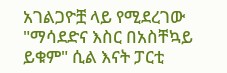አገልጋዮቿ ላይ የሚደረገው "ማሳደድና እስር በአስቸኳይ ይቁም" ሲል እናት ፓርቲ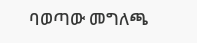ባወጣው መግለጫ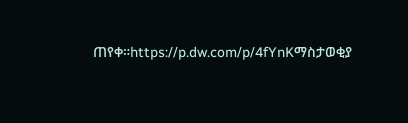ጠየቀ።https://p.dw.com/p/4fYnKማስታወቂያ